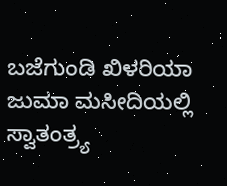ಬಜೆಗುಂಡಿ ಖಿಳರಿಯಾ ಜುಮಾ ಮಸೀದಿಯಲ್ಲಿ ಸ್ವಾತಂತ್ರ್ಯ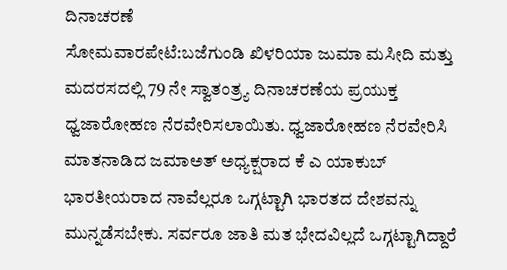ದಿನಾಚರಣೆ
ಸೋಮವಾರಪೇಟೆ:ಬಜೆಗುಂಡಿ ಖಿಳರಿಯಾ ಜುಮಾ ಮಸೀದಿ ಮತ್ತು ಮದರಸದಲ್ಲಿ 79 ನೇ ಸ್ವಾತಂತ್ರ್ಯ ದಿನಾಚರಣೆಯ ಪ್ರಯುಕ್ತ ಧ್ವಜಾರೋಹಣ ನೆರವೇರಿಸಲಾಯಿತು. ಧ್ವಜಾರೋಹಣ ನೆರವೇರಿಸಿ ಮಾತನಾಡಿದ ಜಮಾಅತ್ ಅಧ್ಯಕ್ಷರಾದ ಕೆ ಎ ಯಾಕುಬ್ ಭಾರತೀಯರಾದ ನಾವೆಲ್ಲರೂ ಒಗ್ಗಟ್ಟಾಗಿ ಭಾರತದ ದೇಶವನ್ನು ಮುನ್ನಡೆಸಬೇಕು. ಸರ್ವರೂ ಜಾತಿ ಮತ ಭೇದವಿಲ್ಲದೆ ಒಗ್ಗಟ್ಟಾಗಿದ್ದಾರೆ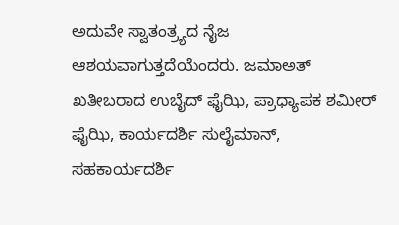ಅದುವೇ ಸ್ವಾತಂತ್ರ್ಯದ ನೈಜ ಆಶಯವಾಗುತ್ತದೆಯೆಂದರು. ಜಮಾಅತ್ ಖತೀಬರಾದ ಉಬೈದ್ ಫೈಝಿ, ಪ್ರಾಧ್ಯಾಪಕ ಶಮೀರ್ ಫೈಝಿ, ಕಾರ್ಯದರ್ಶಿ ಸುಲೈಮಾನ್, ಸಹಕಾರ್ಯದರ್ಶಿ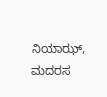ನಿಯಾಝ್, ಮದರಸ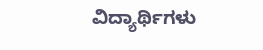ವಿದ್ಯಾರ್ಥಿಗಳು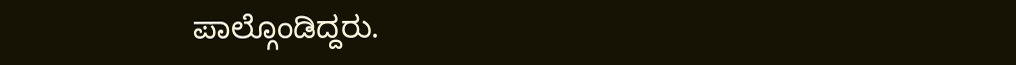ಪಾಲ್ಗೊಂಡಿದ್ದರು.